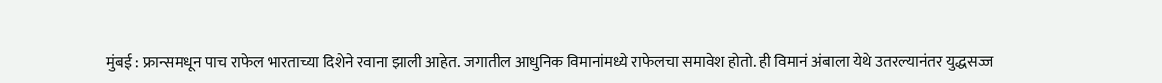मुंबई : फ्रान्समधून पाच राफेल भारताच्या दिशेने रवाना झाली आहेत. जगातील आधुनिक विमानांमध्ये राफेलचा समावेश होतो. ही विमानं अंबाला येथे उतरल्यानंतर युद्धसज्ज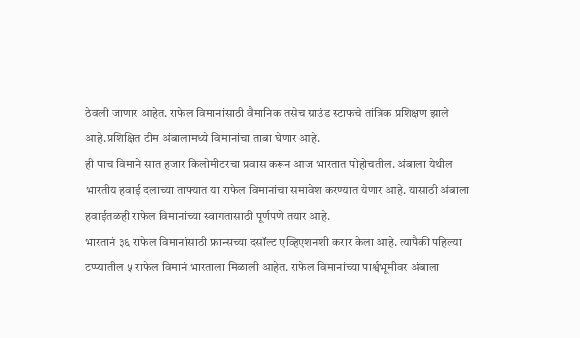ठेवली जाणार आहेत. राफेल विमानांसाठी वैमानिक तसेच ग्राउंड स्टाफचे तांत्रिक प्रशिक्षण झाले आहे.प्रशिक्षित टीम अंबालामध्ये विमानांचा ताबा घेणार आहे.
ही पाच विमाने सात हजार किलोमीटरचा प्रवास करून आज भारतात पोहोचतील. अंबाला येथील भारतीय हवाई दलाच्या ताफ्यात या राफेल विमानांचा समावेश करण्यात येणार आहे. यासाठी अंबाला हवाईतळही राफेल विमानांच्या स्वागतासाठी पूर्णपणे तयार आहे.
भारतानं ३६ राफेल विमानांसाठी फ्रान्सच्या दसॉल्ट एव्हिएशनशी करार केला आहे. त्यापैकी पहिल्या टप्प्यातील ५ राफेल विमानं भारताला मिळाली आहेत. राफेल विमानांच्या पार्श्वभूमीवर अंबाला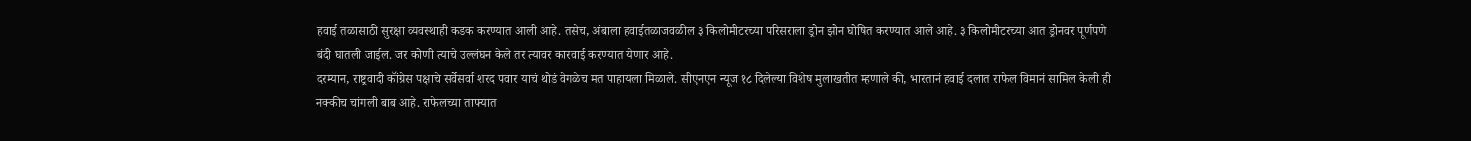हवाई तळासाठी सुरक्षा व्यवस्थाही कडक करण्यात आली आहे. तसेच, अंबाला हवाईतळाजवळील ३ किलोमीटरच्या परिसराला ड्रोन झोन घोषित करण्यात आले आहे. ३ किलोमीटरच्या आत ड्रोनवर पूर्णपणे बंदी घातली जाईल. जर कोणी त्याचे उल्लंघन केले तर त्यावर कारवाई करण्यात येणार आहे.
दरम्यान, राष्ट्रवादी कॉंग्रेस पक्षाचे सर्वेसर्वा शरद पवार याचं थोडं वेगळेच मत पाहायला मिळाले. सीएनएन न्यूज १८ दिलेल्या विशेष मुलाखतीत म्हणाले की, भारतानं हवाई दलात राफेल विमानं सामिल केली ही नक्कीच चांगली बाब आहे. राफेलच्या ताफ्यात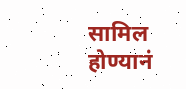सामिल होण्यानं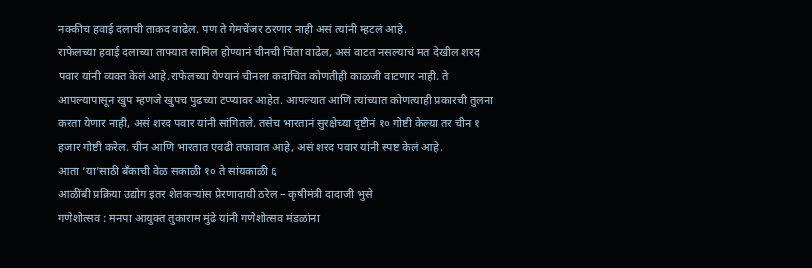नक्कीच हवाई दलाची ताकद वाढेल. पण ते गेमचेंजर ठरणार नाही असं त्यांनी म्हटलं आहे.
राफेलच्या हवाई दलाच्या ताफ्यात सामिल होण्यानं चीनची चिंता वाढेल, असं वाटत नसल्याचं मत देखील शरद पवार यांनी व्यक्त केलं आहे.राफेलच्या येण्यानं चीनला कदाचित कोणतीही काळजी वाटणार नाही. ते आपल्यापासून खुप म्हणजे खुपच पुढच्या टप्प्यावर आहेत. आपल्यात आणि त्यांच्यात कोणत्याही प्रकारची तुलना करता येणार नाही, असं शरद पवार यांनी सांगितले. तसेच भारतानं सुरक्षेच्या दृष्टीनं १० गोष्टी केल्या तर चीन १ हजार गोष्टी करेल. चीन आणि भारतात एवढी तफावात आहे, असं शरद पवार यांनी स्पष्ट केलं आहे.
आता ‘या’साठी बँकाची वेळ सकाळी १० ते सांयकाळी ६
आळींबी प्रक्रिया उद्योग इतर शेतकऱ्यांस प्रेरणादायी ठरेल – कृषीमंत्री दादाजी भुसे
गणेशोत्सव : मनपा आयुक्त तुकाराम मुंढे यांनी गणेशोत्सव मंडळांना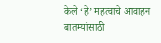केले ‘हे’ महत्वाचे आवाहन
बातम्यांसाठी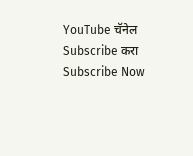YouTube चॅनेल Subscribe करा
Subscribe Now